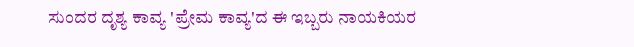ಸುಂದರ ದೃಶ್ಯ ಕಾವ್ಯ 'ಪ್ರೇಮ ಕಾವ್ಯ'ದ ಈ ಇಬ್ಬರು ನಾಯಕಿಯರ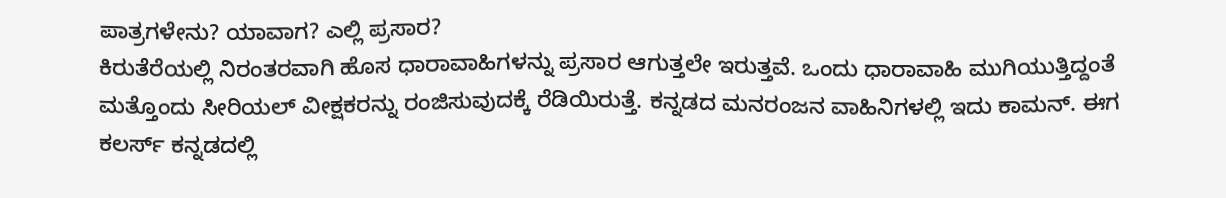ಪಾತ್ರಗಳೇನು? ಯಾವಾಗ? ಎಲ್ಲಿ ಪ್ರಸಾರ?
ಕಿರುತೆರೆಯಲ್ಲಿ ನಿರಂತರವಾಗಿ ಹೊಸ ಧಾರಾವಾಹಿಗಳನ್ನು ಪ್ರಸಾರ ಆಗುತ್ತಲೇ ಇರುತ್ತವೆ. ಒಂದು ಧಾರಾವಾಹಿ ಮುಗಿಯುತ್ತಿದ್ದಂತೆ ಮತ್ತೊಂದು ಸೀರಿಯಲ್ ವೀಕ್ಷಕರನ್ನು ರಂಜಿಸುವುದಕ್ಕೆ ರೆಡಿಯಿರುತ್ತೆ. ಕನ್ನಡದ ಮನರಂಜನ ವಾಹಿನಿಗಳಲ್ಲಿ ಇದು ಕಾಮನ್. ಈಗ ಕಲರ್ಸ್ ಕನ್ನಡದಲ್ಲಿ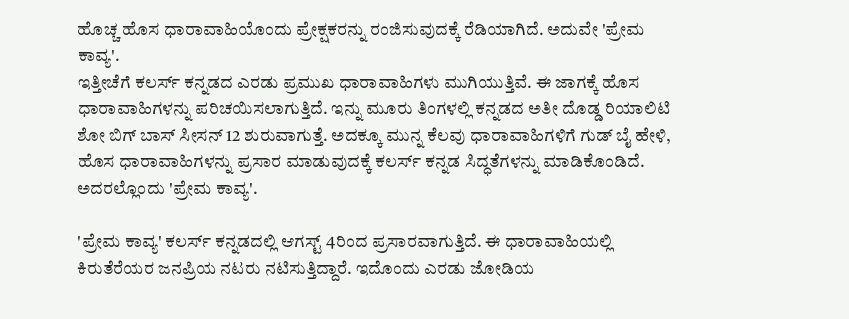ಹೊಚ್ಚ ಹೊಸ ಧಾರಾವಾಹಿಯೊಂದು ಪ್ರೇಕ್ಷಕರನ್ನು ರಂಜಿಸುವುದಕ್ಕೆ ರೆಡಿಯಾಗಿದೆ. ಅದುವೇ 'ಪ್ರೇಮ ಕಾವ್ಯ'.
ಇತ್ತೀಚೆಗೆ ಕಲರ್ಸ್ ಕನ್ನಡದ ಎರಡು ಪ್ರಮುಖ ಧಾರಾವಾಹಿಗಳು ಮುಗಿಯುತ್ತಿವೆ. ಈ ಜಾಗಕ್ಕೆ ಹೊಸ ಧಾರಾವಾಹಿಗಳನ್ನು ಪರಿಚಯಿಸಲಾಗುತ್ತಿದೆ. ಇನ್ನು ಮೂರು ತಿಂಗಳಲ್ಲಿ ಕನ್ನಡದ ಅತೀ ದೊಡ್ಡ ರಿಯಾಲಿಟಿ ಶೋ ಬಿಗ್ ಬಾಸ್ ಸೀಸನ್ 12 ಶುರುವಾಗುತ್ತೆ. ಅದಕ್ಕೂ ಮುನ್ನ ಕೆಲವು ಧಾರಾವಾಹಿಗಳಿಗೆ ಗುಡ್ ಬೈ ಹೇಳಿ, ಹೊಸ ಧಾರಾವಾಹಿಗಳನ್ನು ಪ್ರಸಾರ ಮಾಡುವುದಕ್ಕೆ ಕಲರ್ಸ್ ಕನ್ನಡ ಸಿದ್ಧತೆಗಳನ್ನು ಮಾಡಿಕೊಂಡಿದೆ. ಅದರಲ್ಲೊಂದು 'ಪ್ರೇಮ ಕಾವ್ಯ'.

'ಪ್ರೇಮ ಕಾವ್ಯ' ಕಲರ್ಸ್ ಕನ್ನಡದಲ್ಲಿ ಆಗಸ್ಟ್ 4ರಿಂದ ಪ್ರಸಾರವಾಗುತ್ತಿದೆ. ಈ ಧಾರಾವಾಹಿಯಲ್ಲಿ ಕಿರುತೆರೆಯರ ಜನಪ್ರಿಯ ನಟರು ನಟಿಸುತ್ತಿದ್ದಾರೆ. ಇದೊಂದು ಎರಡು ಜೋಡಿಯ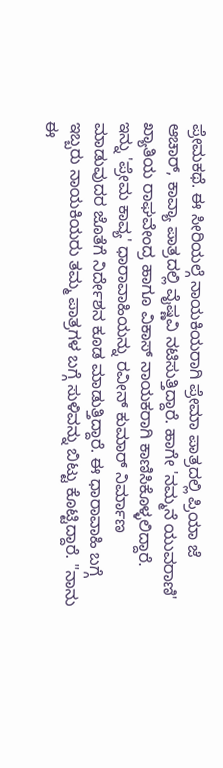ಪ್ರೇಮಕಥೆ. ಈ ಸೀರಿಯಲ್ಗೆ ನಾಯಕಿಯರಾಗಿ ಪ್ರೇಮಾ ಪಾತ್ರದಲ್ಲಿ ಪ್ರಿಯಾ ಜೆ ಆಚಾರ್, ಕಾವ್ಯಾ ಪಾತ್ರದಲ್ಲಿ ವೈಷ್ಣವಿ ನಟಿಸುತ್ತಿದ್ದಾರೆ. ಹಾಗೇ 'ನಮ್ಮನೆ ಯುವರಾಣಿ' ಖ್ಯಾತಿಯ ರಾಘವೇಂದ್ರ ಹಾಗೂ ವಿಕಾಸ್ ನಾಯಕರಾಗಿ ಕಾಣಿಸಿಕೊಳ್ಳಲಿದ್ದಾರೆ.
ಇನ್ನು 'ಪ್ರೇಮ ಕಾವ್ಯ' ಧಾರಾವಾಹಿಯನ್ನು ರವೀನ್ ಕುಮಾರ್ ನಿರ್ಮಾಣ ಮಾಡುವುದರ ಜೊತೆಗೆ ನಿರ್ದೇಶನ ಕೂಡ ಮಾಡುತ್ತಿದ್ದಾರೆ. ಈ ಧಾರಾವಾಹಿ ಬಗ್ಗೆ ಇಬ್ಬರು ನಾಯಕಿಯರು ತಮ್ಮ ಪಾತ್ರಗಳ ಬಗ್ಗೆ ಸುಳಿವನ್ನು ಬಿಟ್ಟು ಕೊಟ್ಟಿದ್ದಾರೆ. "ನಾನು ಈ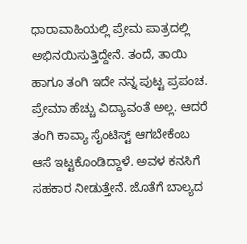ಧಾರಾವಾಹಿಯಲ್ಲಿ ಪ್ರೇಮ ಪಾತ್ರದಲ್ಲಿ ಅಭಿನಯಿಸುತ್ತಿದ್ದೇನೆ. ತಂದೆ, ತಾಯಿ ಹಾಗೂ ತಂಗಿ ಇದೇ ನನ್ನ ಪುಟ್ಟ ಪ್ರಪಂಚ. ಪ್ರೇಮಾ ಹೆಚ್ಚು ವಿದ್ಯಾವಂತೆ ಅಲ್ಲ. ಆದರೆ ತಂಗಿ ಕಾವ್ಯಾ ಸೈಂಟಿಸ್ಟ್ ಆಗಬೇಕೆಂಬ ಆಸೆ ಇಟ್ಟಕೊಂಡಿದ್ದಾಳೆ. ಅವಳ ಕನಸಿಗೆ ಸಹಕಾರ ನೀಡುತ್ತೇನೆ. ಜೊತೆಗೆ ಬಾಲ್ಯದ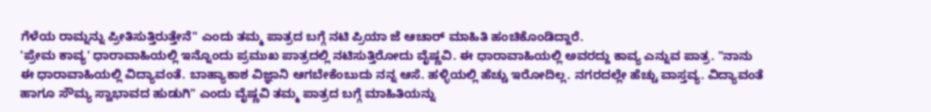ಗೆಳೆಯ ರಾಮ್ನನ್ನು ಪ್ರೀತಿಸುತ್ತಿರುತ್ತೇನೆ" ಎಂದು ತಮ್ಮ ಪಾತ್ರದ ಬಗ್ಗೆ ನಟಿ ಪ್ರಿಯಾ ಜೆ ಆಚಾರ್ ಮಾಹಿತಿ ಹಂಚಿಕೊಂಡಿದ್ದಾರೆ.
'ಪ್ರೇಮ ಕಾವ್ಯ' ಧಾರಾವಾಹಿಯಲ್ಲಿ ಇನ್ನೊಂದು ಪ್ರಮುಖ ಪಾತ್ರದಲ್ಲಿ ನಟಿಸುತ್ತಿರೋದು ವೈಷ್ಣವಿ. ಈ ಧಾರಾವಾಹಿಯಲ್ಲಿ ಅವರದ್ದು ಕಾವ್ಯ ಎನ್ನುವ ಪಾತ್ರ. "ನಾನು ಈ ಧಾರಾವಾಹಿಯಲ್ಲಿ ವಿದ್ಯಾವಂತೆ. ಬಾಹ್ಯಾಕಾಶ ವಿಜ್ಞಾನಿ ಆಗಬೇಕೆಂಬುದು ನನ್ನ ಆಸೆ. ಹಳ್ಳಿಯಲ್ಲಿ ಹೆಚ್ಚು ಇರೋದಿಲ್ಲ. ನಗರದಲ್ಲೇ ಹೆಚ್ಚು ವಾಸ್ತವ್ಯ. ವಿದ್ಯಾವಂತೆ ಹಾಗೂ ಸೌಮ್ಯ ಸ್ವಾಭಾವದ ಹುಡುಗಿ" ಎಂದು ವೈಷ್ಣವಿ ತಮ್ಮ ಪಾತ್ರದ ಬಗ್ಗೆ ಮಾಹಿತಿಯನ್ನು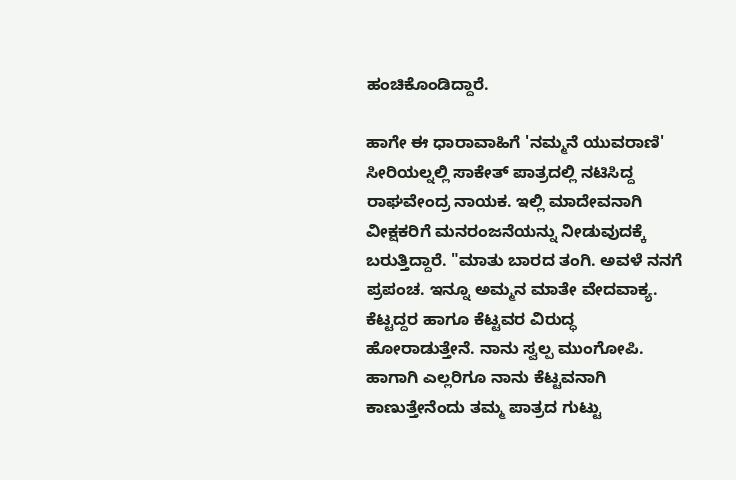ಹಂಚಿಕೊಂಡಿದ್ದಾರೆ.

ಹಾಗೇ ಈ ಧಾರಾವಾಹಿಗೆ 'ನಮ್ಮನೆ ಯುವರಾಣಿ' ಸೀರಿಯಲ್ನಲ್ಲಿ ಸಾಕೇತ್ ಪಾತ್ರದಲ್ಲಿ ನಟಿಸಿದ್ದ ರಾಘವೇಂದ್ರ ನಾಯಕ. ಇಲ್ಲಿ ಮಾದೇವನಾಗಿ ವೀಕ್ಷಕರಿಗೆ ಮನರಂಜನೆಯನ್ನು ನೀಡುವುದಕ್ಕೆ ಬರುತ್ತಿದ್ದಾರೆ. "ಮಾತು ಬಾರದ ತಂಗಿ. ಅವಳೆ ನನಗೆ ಪ್ರಪಂಚ. ಇನ್ನೂ ಅಮ್ಮನ ಮಾತೇ ವೇದವಾಕ್ಯ. ಕೆಟ್ಟದ್ದರ ಹಾಗೂ ಕೆಟ್ಟವರ ವಿರುದ್ಧ ಹೋರಾಡುತ್ತೇನೆ. ನಾನು ಸ್ವಲ್ಪ ಮುಂಗೋಪಿ. ಹಾಗಾಗಿ ಎಲ್ಲರಿಗೂ ನಾನು ಕೆಟ್ಟವನಾಗಿ ಕಾಣುತ್ತೇನೆಂದು ತಮ್ಮ ಪಾತ್ರದ ಗುಟ್ಟು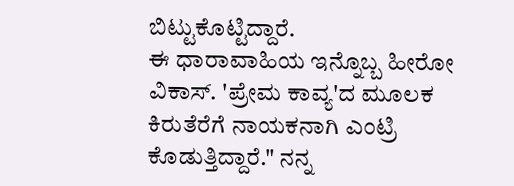ಬಿಟ್ಟುಕೊಟ್ಟಿದ್ದಾರೆ.
ಈ ಧಾರಾವಾಹಿಯ ಇನ್ನೊಬ್ಬ ಹೀರೋ ವಿಕಾಸ್. 'ಪ್ರೇಮ ಕಾವ್ಯ'ದ ಮೂಲಕ ಕಿರುತೆರೆಗೆ ನಾಯಕನಾಗಿ ಎಂಟ್ರಿ ಕೊಡುತ್ತಿದ್ದಾರೆ." ನನ್ನ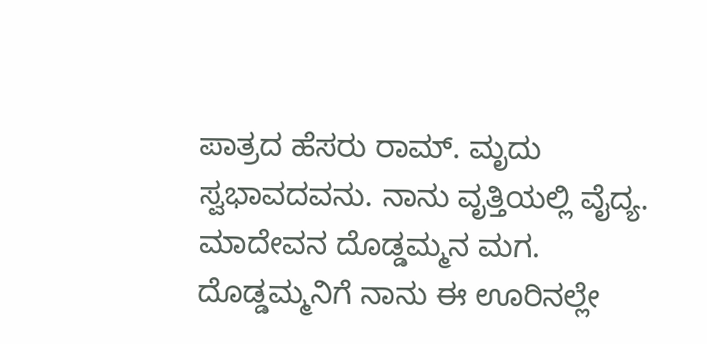ಪಾತ್ರದ ಹೆಸರು ರಾಮ್. ಮೃದು ಸ್ವಭಾವದವನು. ನಾನು ವೃತ್ತಿಯಲ್ಲಿ ವೈದ್ಯ. ಮಾದೇವನ ದೊಡ್ಡಮ್ಮನ ಮಗ. ದೊಡ್ಡಮ್ಮನಿಗೆ ನಾನು ಈ ಊರಿನಲ್ಲೇ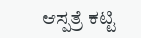ಆಸ್ಪತ್ರೆ ಕಟ್ಟಿ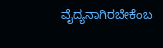ವೈದ್ಯನಾಗಿರಬೇಕೆಂಬ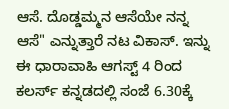ಆಸೆ. ದೊಡ್ಡಮ್ಮನ ಆಸೆಯೇ ನನ್ನ ಆಸೆ" ಎನ್ನುತ್ತಾರೆ ನಟ ವಿಕಾಸ್. ಇನ್ನು ಈ ಧಾರಾವಾಹಿ ಆಗಸ್ಟ್ 4 ರಿಂದ ಕಲರ್ಸ್ ಕನ್ನಡದಲ್ಲಿ ಸಂಜೆ 6.30ಕ್ಕೆ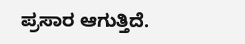ಪ್ರಸಾರ ಆಗುತ್ತಿದೆ.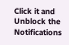Click it and Unblock the Notifications